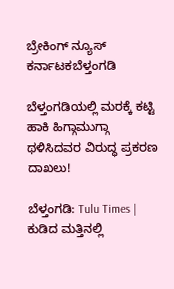ಬ್ರೇಕಿಂಗ್ ನ್ಯೂಸ್
ಕರ್ನಾಟಕಬೆಳ್ತಂಗಡಿ

ಬೆಳ್ತಂಗಡಿಯಲ್ಲಿ ಮರಕ್ಕೆ ಕಟ್ಟಿ ಹಾಕಿ ಹಿಗ್ಗಾಮುಗ್ಗಾ ಥಳಿಸಿದವರ ವಿರುದ್ಧ ಪ್ರಕರಣ ದಾಖಲು!

ಬೆಳ್ತಂಗಡಿ: Tulu Times | ಕುಡಿದ ಮತ್ತಿನಲ್ಲಿ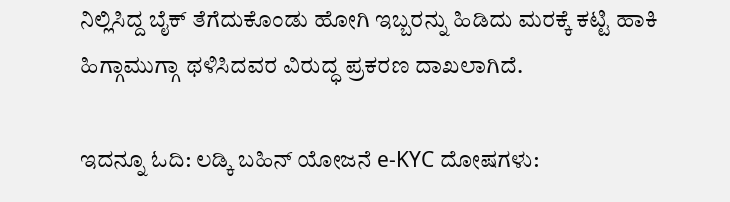ನಿಲ್ಲಿಸಿದ್ದ ಬೈಕ್‌ ತೆಗೆದುಕೊಂಡು ಹೋಗಿ ಇಬ್ಬರನ್ನು ಹಿಡಿದು ಮರಕ್ಕೆ ಕಟ್ಟಿ ಹಾಕಿ ಹಿಗ್ಗಾಮುಗ್ಗಾ ಥಳಿಸಿದವರ ವಿರುದ್ಧ ಪ್ರಕರಣ ದಾಖಲಾಗಿದೆ.

ಇದನ್ನೂ ಓದಿ: ಲಡ್ಕಿ ಬಹಿನ್ ಯೋಜನೆ e-KYC ದೋಷಗಳು: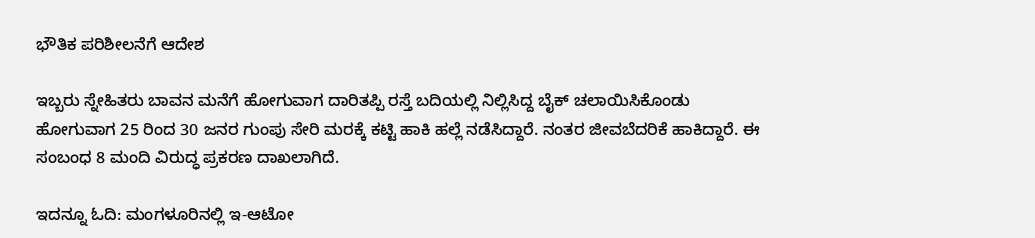ಭೌತಿಕ ಪರಿಶೀಲನೆಗೆ ಆದೇಶ

ಇಬ್ಬರು ಸ್ನೇಹಿತರು ಬಾವನ ಮನೆಗೆ ಹೋಗುವಾಗ ದಾರಿತಪ್ಪಿ ರಸ್ತೆ ಬದಿಯಲ್ಲಿ ನಿಲ್ಲಿಸಿದ್ದ ಬೈಕ್ ಚಲಾಯಿಸಿಕೊಂಡು ಹೋಗುವಾಗ 25 ರಿಂದ 30 ಜನರ ಗುಂಪು ಸೇರಿ ಮರಕ್ಕೆ ಕಟ್ಟಿ ಹಾಕಿ ಹಲ್ಲೆ ನಡೆಸಿದ್ದಾರೆ. ನಂತರ ಜೀವಬೆದರಿಕೆ ಹಾಕಿದ್ದಾರೆ. ಈ ಸಂಬಂಧ 8 ಮಂದಿ ವಿರುದ್ಧ ಪ್ರಕರಣ ದಾಖಲಾಗಿದೆ.

ಇದನ್ನೂ ಓದಿ: ಮಂಗಳೂರಿನಲ್ಲಿ ಇ-ಆಟೋ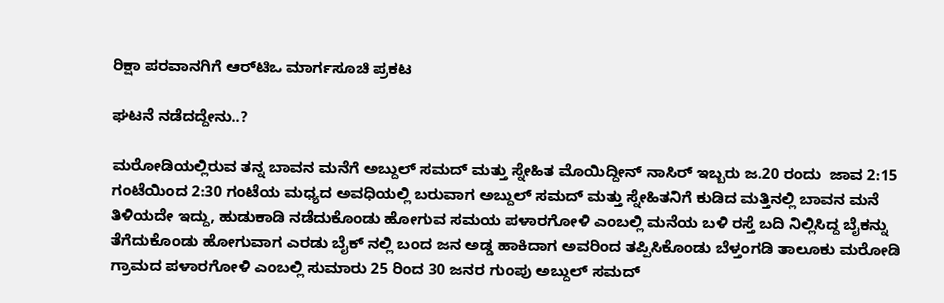ರಿಕ್ಷಾ ಪರವಾನಗಿಗೆ ಆರ್‌ಟಿಒ ಮಾರ್ಗಸೂಚಿ ಪ್ರಕಟ

ಘಟನೆ ನಡೆದದ್ದೇನು..?

ಮರೋಡಿಯಲ್ಲಿರುವ ತನ್ನ ಬಾವನ ಮನೆಗೆ ಅಬ್ದುಲ್ ಸಮದ್ ಮತ್ತು ಸ್ನೇಹಿತ ಮೊಯಿದ್ದೀನ್ ನಾಸಿರ್ ಇಬ್ಬರು ಜ.20 ರಂದು  ಜಾವ 2:15 ಗಂಟೆಯಿಂದ 2:30 ಗಂಟೆಯ ಮಧ್ಯದ ಅವಧಿಯಲ್ಲಿ ಬರುವಾಗ ಅಬ್ದುಲ್ ಸಮದ್ ಮತ್ತು ಸ್ನೇಹಿತನಿಗೆ ಕುಡಿದ ಮತ್ತಿನಲ್ಲಿ ಬಾವನ ಮನೆ ತಿಳಿಯದೇ ಇದ್ದು, ಹುಡುಕಾಡಿ ನಡೆದುಕೊಂಡು ಹೋಗುವ ಸಮಯ ಪಳಾರಗೋಳಿ ಎಂಬಲ್ಲಿ ಮನೆಯ ಬಳಿ ರಸ್ತೆ ಬದಿ ನಿಲ್ಲಿಸಿದ್ದ ಬೈಕನ್ನು ತೆಗೆದುಕೊಂಡು ಹೋಗುವಾಗ ಎರಡು ಬೈಕ್ ನಲ್ಲಿ ಬಂದ ಜನ ಅಡ್ಡ ಹಾಕಿದಾಗ ಅವರಿಂದ ತಪ್ಪಿಸಿಕೊಂಡು ಬೆಳ್ತಂಗಡಿ ತಾಲೂಕು ಮರೋಡಿ ಗ್ರಾಮದ ಪಳಾರಗೋಳಿ ಎಂಬಲ್ಲಿ ಸುಮಾರು 25 ರಿಂದ 30 ಜನರ ಗುಂಪು ಅಬ್ದುಲ್ ಸಮದ್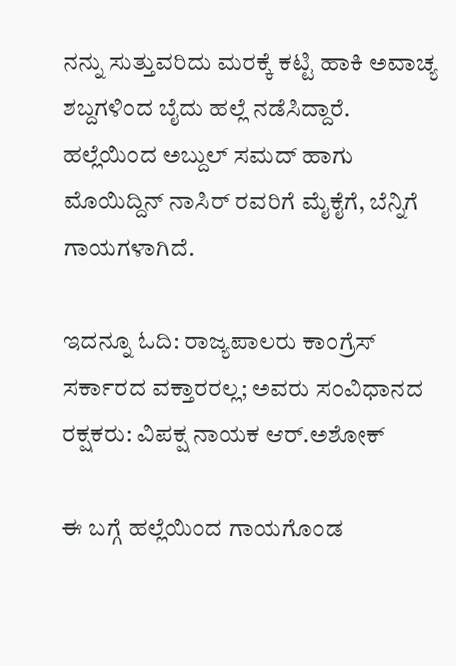ನನ್ನು ಸುತ್ತುವರಿದು ಮರಕ್ಕೆ ಕಟ್ಟಿ ಹಾಕಿ ಅವಾಚ್ಯ ಶಬ್ದಗಳಿಂದ ಬೈದು ಹಲ್ಲೆ ನಡೆಸಿದ್ದಾರೆ.  ಹಲ್ಲೆಯಿಂದ ಅಬ್ದುಲ್ ಸಮದ್‌ ಹಾಗು ಮೊಯಿದ್ದಿನ್ ನಾಸಿರ್ ರವರಿಗೆ ಮೈಕೈಗೆ, ಬೆನ್ನಿಗೆ ಗಾಯಗಳಾಗಿದೆ.

ಇದನ್ನೂ ಓದಿ: ರಾಜ್ಯಪಾಲರು ಕಾಂಗ್ರೆಸ್ ಸರ್ಕಾರದ ವಕ್ತಾರರಲ್ಲ; ಅವರು ಸಂವಿಧಾನದ ರಕ್ಷಕರು: ವಿಪಕ್ಷ ನಾಯಕ ಆರ್.ಅಶೋಕ್

ಈ ಬಗ್ಗೆ ಹಲ್ಲೆಯಿಂದ ಗಾಯಗೊಂಡ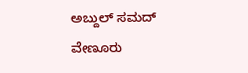ಅಬ್ದುಲ್ ಸಮದ್ ವೇಣೂರು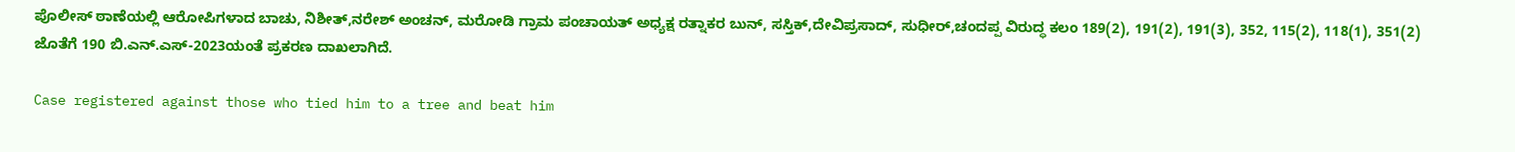ಪೊಲೀಸ್ ಠಾಣೆಯಲ್ಲಿ ಆರೋಪಿಗಳಾದ ಬಾಚು, ನಿಶೀತ್,ನರೇಶ್ ಅಂಚನ್, ಮರೋಡಿ ಗ್ರಾಮ ಪಂಚಾಯತ್ ಅಧ್ಯಕ್ಷ ರತ್ನಾಕರ ಬುನ್, ಸಸ್ತಿಕ್,ದೇವಿಪ್ರಸಾದ್, ಸುಧೀರ್,ಚಂದಪ್ಪ ವಿರುದ್ಧ ಕಲಂ 189(2), 191(2), 191(3), 352, 115(2), 118(1), 351(2) ಜೊತೆಗೆ 190 ಬಿ.ಎನ್.ಎಸ್-2023ಯಂತೆ ಪ್ರಕರಣ ದಾಖಲಾಗಿದೆ.

Case registered against those who tied him to a tree and beat him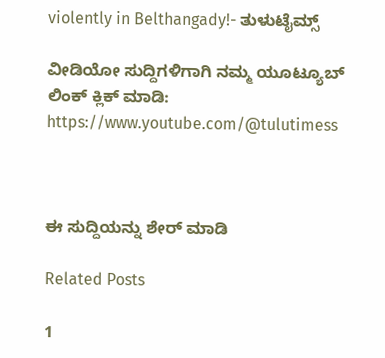violently in Belthangady!- ತುಳುಟೈಮ್ಸ್

ವೀಡಿಯೋ ಸುದ್ದಿಗಳಿಗಾಗಿ ನಮ್ಮ ಯೂಟ್ಯೂಬ್ ಲಿಂಕ್ ಕ್ಲಿಕ್ ಮಾಡಿ: https://www.youtube.com/@tulutimess



ಈ ಸುದ್ದಿಯನ್ನು ಶೇರ್ ಮಾಡಿ

Related Posts

1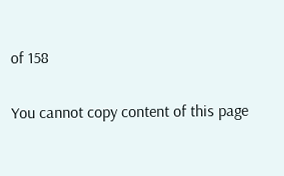of 158

You cannot copy content of this page